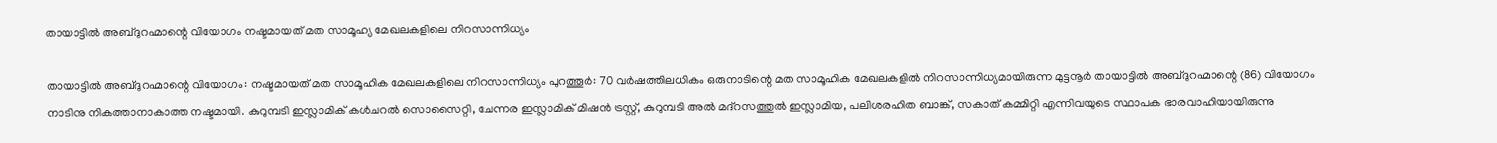തായാട്ടില്‍ അബ്ദുറഹ്മാന്റെ വിയോഗം നഷ്ടമായത് മത സാമൂഹ്യ മേഖലകളിലെ നിറസാന്നിധ്യം

തായാട്ടില്‍ അബ്ദുറഹ്മാന്റെ വിയോഗം: നഷ്ടമായത് മത സാമൂഹിക മേഖലകളിലെ നിറസാന്നിധ്യം പുറത്തൂർ: 70 വര്‍ഷത്തിലധികം ഒരുനാടിന്റെ മത സാമൂഹിക മേഖലകളില്‍ നിറസാന്നിധ്യമായിരുന്ന മുട്ടനൂര്‍ തായാട്ടില്‍ അബ്ദുറഹ്മാന്റെ (86) വിയോഗം നാടിനു നികത്താനാകാത്ത നഷ്ടമായി. കുറുമ്പടി ഇസ്ലാമിക് കൾചറൽ സൊസൈറ്റി, ചേന്നര ഇസ്ലാമിക് മിഷന്‍ ട്രസ്റ്റ്, കുറുമ്പടി അൽ മദ്റസത്തുൽ ഇസ്ലാമിയ, പലിശരഹിത ബാങ്ക്, സകാത് കമ്മിറ്റി എന്നിവയുടെ സ്ഥാപക ഭാരവാഹിയായിരുന്നു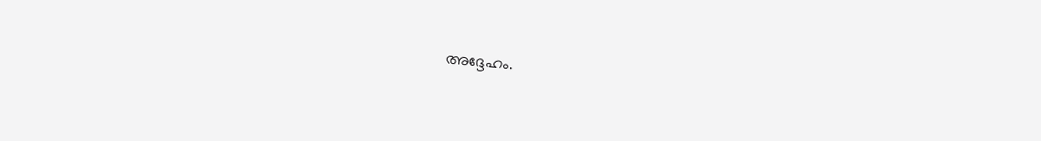അദ്ദേഹം.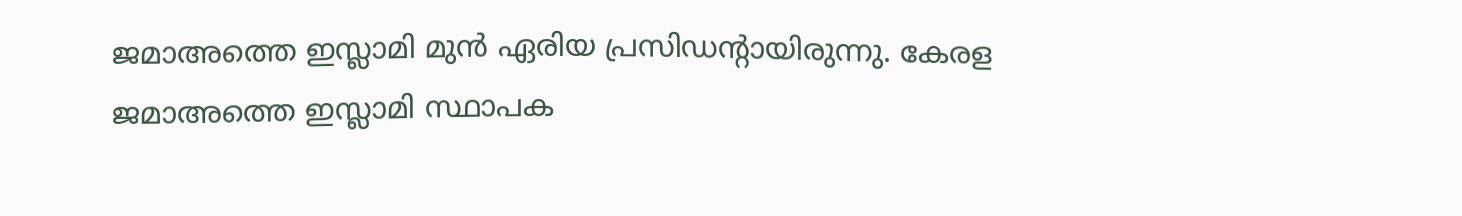ജമാഅത്തെ ഇസ്ലാമി മുന്‍ ഏരിയ പ്രസിഡന്റായിരുന്നു. കേരള ജമാഅത്തെ ഇസ്ലാമി സ്ഥാപക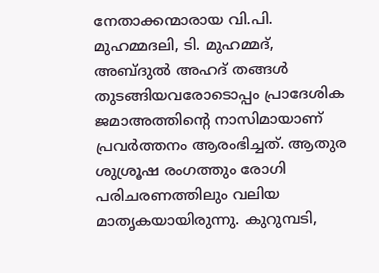നേതാക്കന്മാരായ വി.പി. മുഹമ്മദലി, ടി. മുഹമ്മദ്, അബ്ദുല്‍ അഹദ് തങ്ങള്‍ തുടങ്ങിയവരോടൊപ്പം പ്രാദേശിക ജമാഅത്തിന്റെ നാസിമായാണ് പ്രവര്‍‍ത്തനം ആരംഭിച്ചത്. ആതുര ശുശ്രൂഷ രംഗത്തും രോഗി പരിചരണത്തിലും വലിയ മാതൃകയായിരുന്നു. കുറുമ്പടി,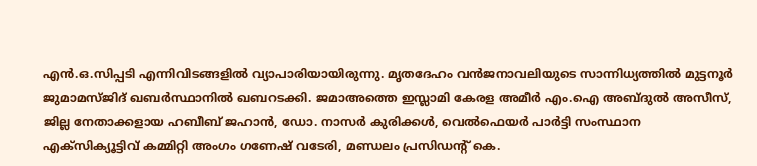എന്‍.ഒ.സിപ്പടി എന്നിവിടങ്ങളില്‍ വ്യാപാരിയായിരുന്നു. മൃതദേഹം വന്‍ജനാവലിയുടെ സാന്നിധ്യത്തില്‍ മുട്ടനൂര്‍ ജുമാമസ്ജിദ് ഖബര്‍സ്ഥാനില്‍ ഖബറടക്കി. ജമാഅത്തെ ഇസ്ലാമി കേരള അമീര്‍ എം.ഐ അബ്ദുല്‍ അസീസ്, ജില്ല നേതാക്കളായ ഹബീബ് ജഹാന്‍, ഡോ. നാസര്‍ കുരിക്കള്‍, വെല്‍ഫെയര്‍ പാര്‍ട്ടി സംസ്ഥാന എക്സിക്യൂട്ടിവ് കമ്മിറ്റി അംഗം ഗണേഷ് വടേരി, മണ്ഡലം പ്രസിഡന്റ് കെ.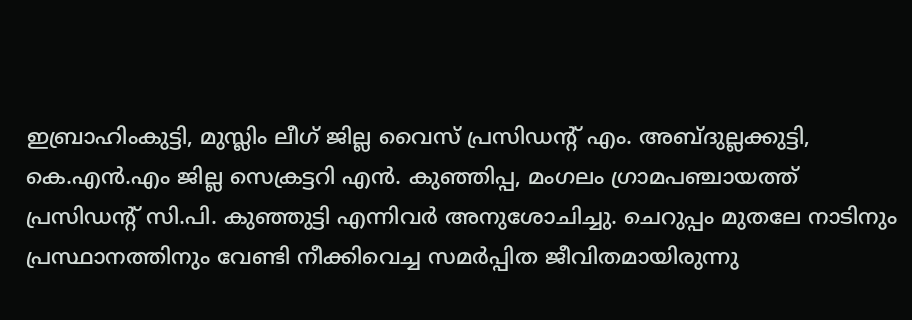ഇബ്രാഹിംകുട്ടി, മുസ്ലിം ലീഗ് ജില്ല വൈസ് പ്രസിഡന്റ് എം. അബ്ദുല്ലക്കുട്ടി, കെ.എന്‍.എം ജില്ല സെക്രട്ടറി എന്‍. കുഞ്ഞിപ്പ, മംഗലം ഗ്രാമപഞ്ചായത്ത് പ്രസിഡന്റ് സി.പി. കുഞ്ഞുട്ടി എന്നിവര്‍ അനുശോചിച്ചു. ചെറുപ്പം മുതലേ നാടിനും പ്രസ്ഥാനത്തിനും വേണ്ടി നീക്കിവെച്ച സമര്‍പ്പിത ജീവിതമായിരുന്നു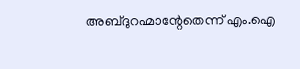അബ്ദുറഹ്മാന്റേതെന്ന് എം.ഐ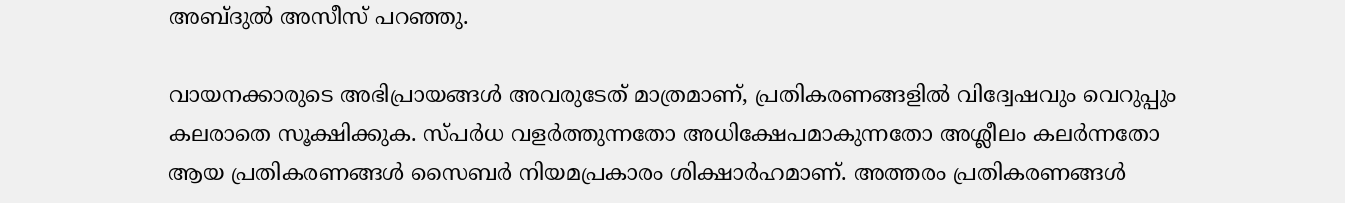അബ്ദുല്‍ അസീസ് പറഞ്ഞു.

വായനക്കാരുടെ അഭിപ്രായങ്ങള്‍ അവരുടേത് മാത്രമാണ്, പ്രതികരണങ്ങളിൽ വിദ്വേഷവും വെറുപ്പും കലരാതെ സൂക്ഷിക്കുക. സ്പർധ വളർത്തുന്നതോ അധിക്ഷേപമാകുന്നതോ അശ്ലീലം കലർന്നതോ ആയ പ്രതികരണങ്ങൾ സൈബർ നിയമപ്രകാരം ശിക്ഷാർഹമാണ്. അത്തരം പ്രതികരണങ്ങൾ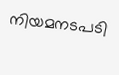നിയമനടപടി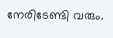നേരിടേണ്ടി വരും.